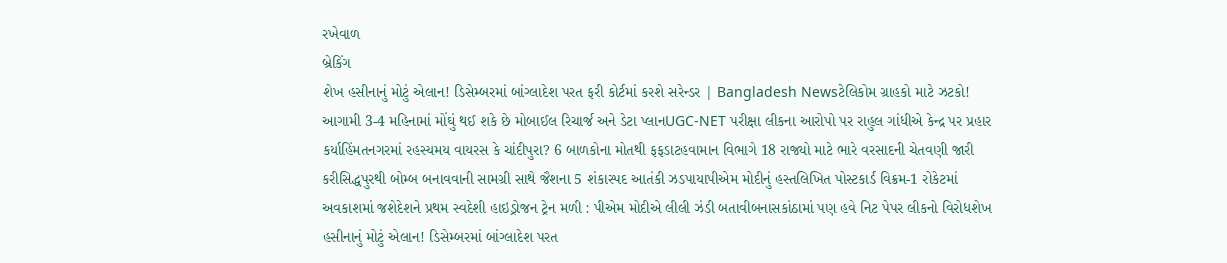રખેવાળ
બ્રેકિંગ
શેખ હસીનાનું મોટું એલાન! ડિસેમ્બરમાં બાંગ્લાદેશ પરત ફરી કોર્ટમાં કરશે સરેન્ડર | Bangladesh Newsટેલિકોમ ગ્રાહકો માટે ઝટકો! આગામી 3-4 મહિનામાં મોંઘું થઈ શકે છે મોબાઈલ રિચાર્જ અને ડેટા પ્લાનUGC-NET પરીક્ષા લીકના આરોપો પર રાહુલ ગાંધીએ કેન્દ્ર પર પ્રહાર કર્યાહિંમતનગરમાં રહસ્યમય વાયરસ કે ચાંદીપુરા? 6 બાળકોના મોતથી ફફડાટહવામાન વિભાગે 18 રાજ્યો માટે ભારે વરસાદની ચેતવણી જારી કરીસિદ્ધપુરથી બોમ્બ બનાવવાની સામગ્રી સાથે જૈશના 5 શંકાસ્પદ આતંકી ઝડપાયાપીએમ મોદીનું હસ્તલિખિત પોસ્ટકાર્ડ વિક્રમ-1 રોકેટમાં અવકાશમાં જશેદેશને પ્રથમ સ્વદેશી હાઇડ્રોજન ટ્રેન મળી : પીએમ મોદીએ લીલી ઝંડી બતાવીબનાસકાંઠામાં પણ હવે નિટ પેપર લીકનો વિરોધશેખ હસીનાનું મોટું એલાન! ડિસેમ્બરમાં બાંગ્લાદેશ પરત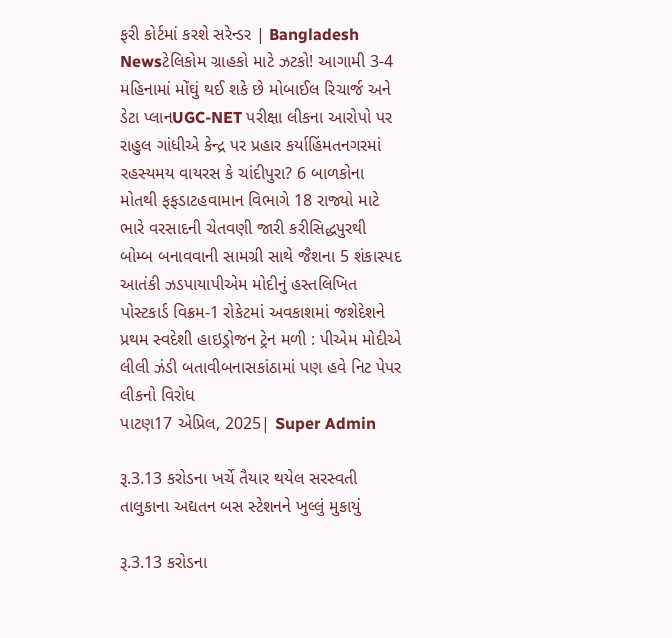ફરી કોર્ટમાં કરશે સરેન્ડર | Bangladesh Newsટેલિકોમ ગ્રાહકો માટે ઝટકો! આગામી 3-4 મહિનામાં મોંઘું થઈ શકે છે મોબાઈલ રિચાર્જ અને ડેટા પ્લાનUGC-NET પરીક્ષા લીકના આરોપો પર રાહુલ ગાંધીએ કેન્દ્ર પર પ્રહાર કર્યાહિંમતનગરમાં રહસ્યમય વાયરસ કે ચાંદીપુરા? 6 બાળકોના મોતથી ફફડાટહવામાન વિભાગે 18 રાજ્યો માટે ભારે વરસાદની ચેતવણી જારી કરીસિદ્ધપુરથી બોમ્બ બનાવવાની સામગ્રી સાથે જૈશના 5 શંકાસ્પદ આતંકી ઝડપાયાપીએમ મોદીનું હસ્તલિખિત પોસ્ટકાર્ડ વિક્રમ-1 રોકેટમાં અવકાશમાં જશેદેશને પ્રથમ સ્વદેશી હાઇડ્રોજન ટ્રેન મળી : પીએમ મોદીએ લીલી ઝંડી બતાવીબનાસકાંઠામાં પણ હવે નિટ પેપર લીકનો વિરોધ
પાટણ17 એપ્રિલ, 2025| Super Admin

રૂ.3.13 કરોડના ખર્ચે તૈયાર થયેલ સરસ્વતી તાલુકાના અદ્યતન બસ સ્ટેશનને ખુલ્લું મુકાયું

રૂ.3.13 કરોડના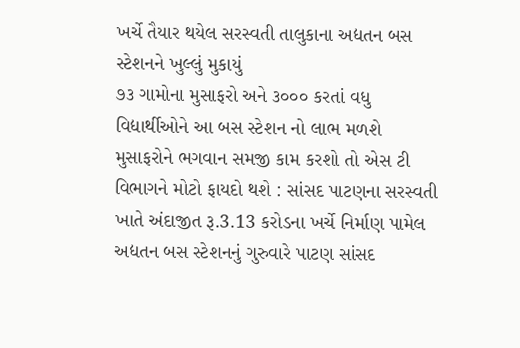ખર્ચે તૈયાર થયેલ સરસ્વતી તાલુકાના અદ્યતન બસ સ્ટેશનને ખુલ્લું મુકાયું
૭૩ ગામોના મુસાફરો અને ૩૦૦૦ કરતાં વધુ વિદ્યાર્થીઓને આ બસ સ્ટેશન નો લાભ મળશે મુસાફરોને ભગવાન સમજી કામ કરશો તો એસ ટી વિભાગને મોટો ફાયદો થશે : સાંસદ પાટણના સરસ્વતી ખાતે અંદાજીત રૂ.3.13 કરોડના ખર્ચે નિર્માણ પામેલ અદ્યતન બસ સ્ટેશનનું ગુરુવારે પાટણ સાંસદ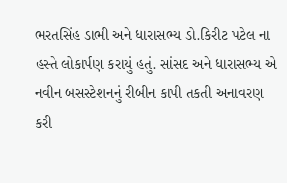ભરતસિંહ ડાભી અને ધારાસભ્ય ડો.કિરીટ પટેલ ના હસ્તે લોકાર્પણ કરાયું હતું. સાંસદ અને ધારાસભ્ય એ નવીન બસસ્ટેશનનું રીબીન કાપી તકતી અનાવરણ કરી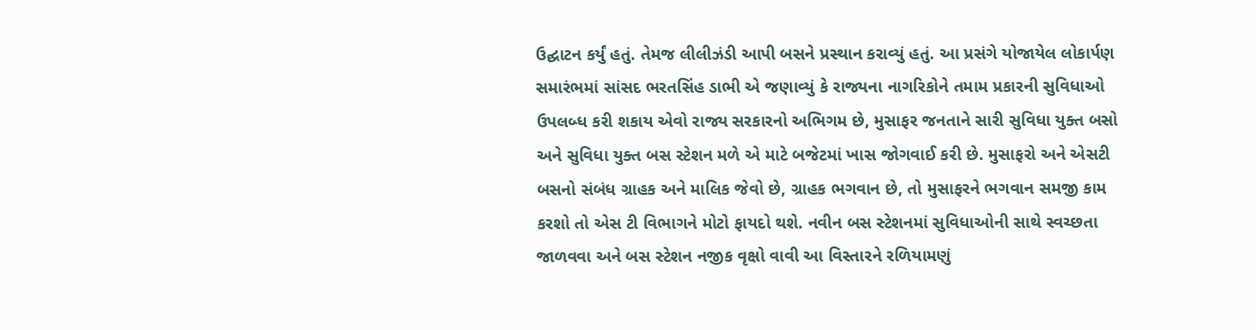ઉદ્ઘાટન કર્યું હતું. તેમજ લીલીઝંડી આપી બસને પ્રસ્થાન કરાવ્યું હતું. આ પ્રસંગે યોજાયેલ લોકાર્પણ સમારંભમાં સાંસદ ભરતસિંહ ડાભી એ જણાવ્યું કે રાજ્યના નાગરિકોને તમામ પ્રકારની સુવિધાઓ ઉપલબ્ધ કરી શકાય એવો રાજ્ય સરકારનો અભિગમ છે, મુસાફર જનતાને સારી સુવિધા યુક્ત બસો અને સુવિધા યુક્ત બસ સ્ટેશન મળે એ માટે બજેટમાં ખાસ જોગવાઈ કરી છે. મુસાફરો અને એસટી બસનો સંબંધ ગ્રાહક અને માલિક જેવો છે, ગ્રાહક ભગવાન છે, તો મુસાફરને ભગવાન સમજી કામ કરશો તો એસ ટી વિભાગને મોટો ફાયદો થશે. નવીન બસ સ્ટેશનમાં સુવિધાઓની સાથે સ્વચ્છતા જાળવવા અને બસ સ્ટેશન નજીક વૃક્ષો વાવી આ વિસ્તારને રળિયામણું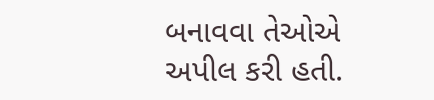બનાવવા તેઓએ અપીલ કરી હતી.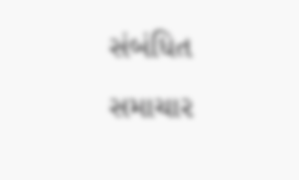સંબંધિત સમાચાર